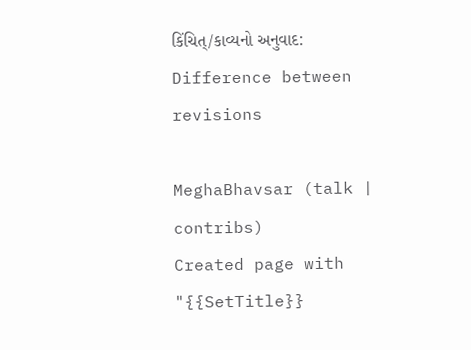કિંચિત્/કાવ્યનો અનુવાદ: Difference between revisions

MeghaBhavsar (talk | contribs)
Created page with "{{SetTitle}}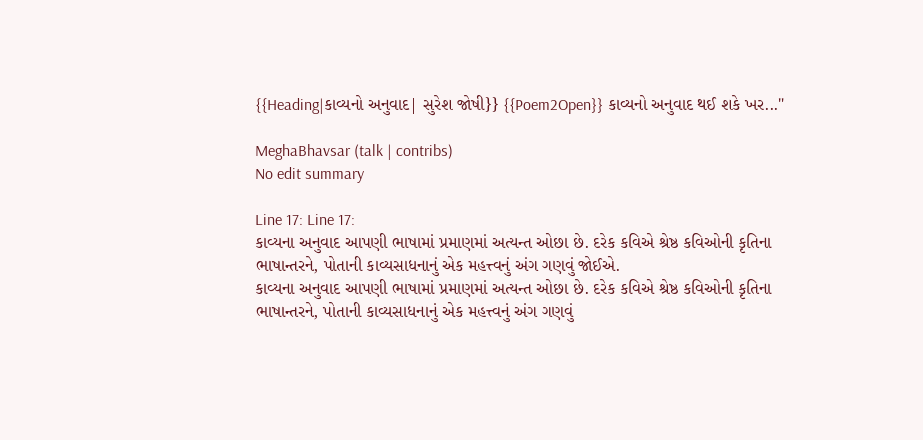{{Heading|કાવ્યનો અનુવાદ| સુરેશ જોષી}} {{Poem2Open}} કાવ્યનો અનુવાદ થઈ શકે ખર..."

MeghaBhavsar (talk | contribs)
No edit summary

Line 17: Line 17:
કાવ્યના અનુવાદ આપણી ભાષામાં પ્રમાણમાં અત્યન્ત ઓછા છે. દરેક કવિએ શ્રેષ્ઠ કવિઓની કૃતિના ભાષાન્તરને, પોતાની કાવ્યસાધનાનું એક મહત્ત્વનું અંગ ગણવું જોઈએ.
કાવ્યના અનુવાદ આપણી ભાષામાં પ્રમાણમાં અત્યન્ત ઓછા છે. દરેક કવિએ શ્રેષ્ઠ કવિઓની કૃતિના ભાષાન્તરને, પોતાની કાવ્યસાધનાનું એક મહત્ત્વનું અંગ ગણવું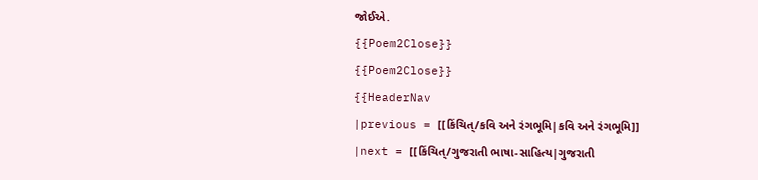જોઈએ.
{{Poem2Close}}
{{Poem2Close}}
{{HeaderNav
|previous = [[કિંચિત્/કવિ અને રંગભૂમિ|કવિ અને રંગભૂમિ]]
|next = [[કિંચિત્/ગુજરાતી ભાષા-સાહિત્ય|ગુજરાતી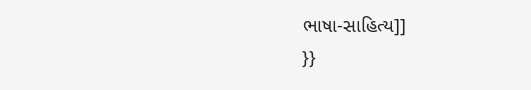ભાષા-સાહિત્ય]]
}}